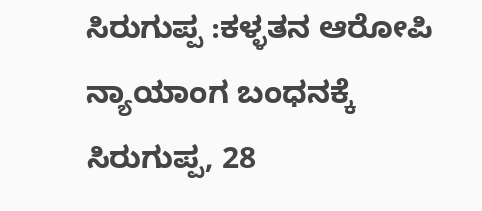ಸಿರುಗುಪ್ಪ :ಕಳ್ಳತನ ಆರೋಪಿ ನ್ಯಾಯಾಂಗ ಬಂಧನಕ್ಕೆ
ಸಿರುಗುಪ್ಪ, 28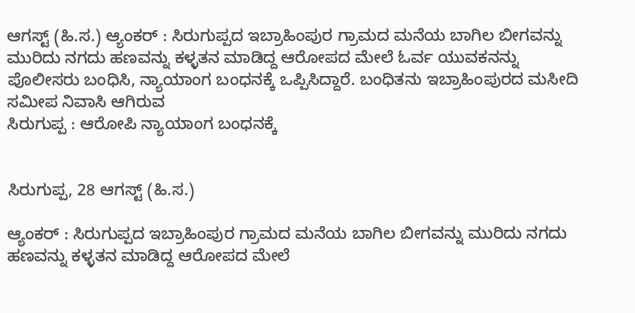ಆಗಸ್ಟ್ (ಹಿ.ಸ.) ಆ್ಯಂಕರ್ : ಸಿರುಗುಪ್ಪದ ಇಬ್ರಾಹಿಂಪುರ ಗ್ರಾಮದ ಮನೆಯ ಬಾಗಿಲ ಬೀಗವನ್ನು ಮುರಿದು ನಗದು ಹಣವನ್ನು ಕಳ್ಳತನ ಮಾಡಿದ್ದ ಆರೋಪದ ಮೇಲೆ ಓರ್ವ ಯುವಕನನ್ನು ಪೊಲೀಸರು ಬಂಧಿಸಿ, ನ್ಯಾಯಾಂಗ ಬಂಧನಕ್ಕೆ ಒಪ್ಪಿಸಿದ್ದಾರೆ. ಬಂಧಿತನು ಇಬ್ರಾಹಿಂಪುರದ ಮಸೀದಿ ಸಮೀಪ ನಿವಾಸಿ ಆಗಿರುವ
ಸಿರುಗುಪ್ಪ : ಆರೋಪಿ ನ್ಯಾಯಾಂಗ ಬಂಧನಕ್ಕೆ


ಸಿರುಗುಪ್ಪ, 28 ಆಗಸ್ಟ್ (ಹಿ.ಸ.)

ಆ್ಯಂಕರ್ : ಸಿರುಗುಪ್ಪದ ಇಬ್ರಾಹಿಂಪುರ ಗ್ರಾಮದ ಮನೆಯ ಬಾಗಿಲ ಬೀಗವನ್ನು ಮುರಿದು ನಗದು ಹಣವನ್ನು ಕಳ್ಳತನ ಮಾಡಿದ್ದ ಆರೋಪದ ಮೇಲೆ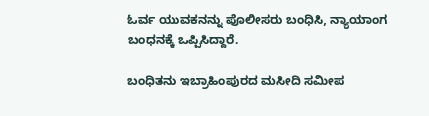ಓರ್ವ ಯುವಕನನ್ನು ಪೊಲೀಸರು ಬಂಧಿಸಿ, ನ್ಯಾಯಾಂಗ ಬಂಧನಕ್ಕೆ ಒಪ್ಪಿಸಿದ್ದಾರೆ.

ಬಂಧಿತನು ಇಬ್ರಾಹಿಂಪುರದ ಮಸೀದಿ ಸಮೀಪ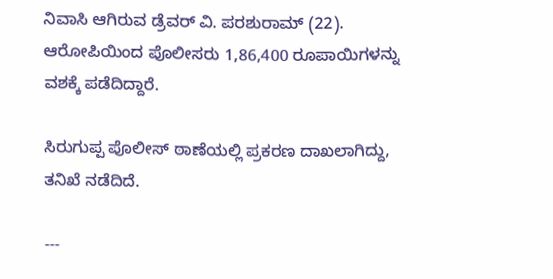ನಿವಾಸಿ ಆಗಿರುವ ಡ್ರೆವರ್ ವಿ. ಪರಶುರಾಮ್ (22). ಆರೋಪಿಯಿಂದ ಪೊಲೀಸರು 1,86,400 ರೂಪಾಯಿಗಳನ್ನು ವಶಕ್ಕೆ ಪಡೆದಿದ್ದಾರೆ.

ಸಿರುಗುಪ್ಪ ಪೊಲೀಸ್ ಠಾಣೆಯಲ್ಲಿ ಪ್ರಕರಣ ದಾಖಲಾಗಿದ್ದು, ತನಿಖೆ ನಡೆದಿದೆ.

---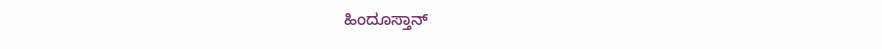ಹಿಂದೂಸ್ತಾನ್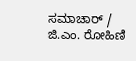ಸಮಾಚಾರ್ / ಜಿ.ಎಂ. ರೋಹಿಣಿ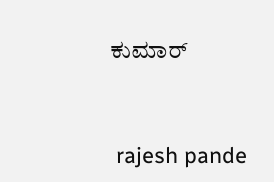ಕುಮಾರ್


 rajesh pande